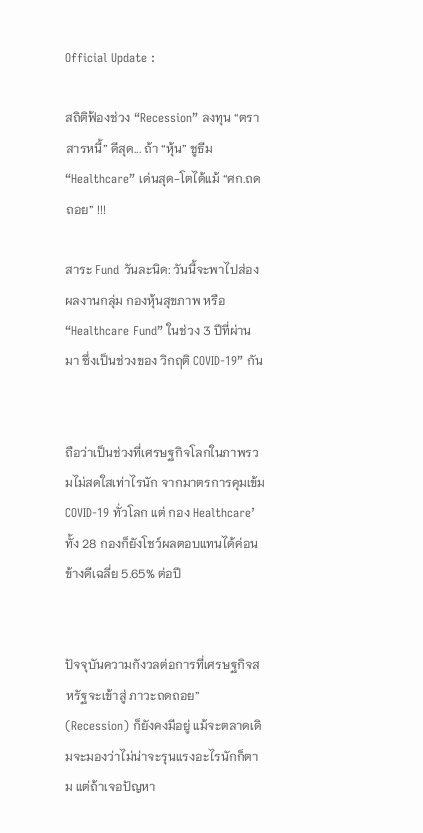Official Update :

สถิติฟ้องช่วง “Recession” ลงทุน “ตราสารหนี้” ดีสุด... ถ้า “หุ้น” ชูธีม “Healthcare” เด่นสุด-โตได้แม้ “ศก.ถดถอย” !!!

สาระ Fund วันละนิด: วันนี้จะพาไปส่องผลงานกลุ่ม กองหุ้นสุขภาพ หรือ “Healthcare Fund” ในช่วง 3 ปีที่ผ่านมา ซึ่งเป็นช่วงของ วิกฤติ COVID-19” กัน


ถือว่าเป็นช่วงที่เศรษฐกิจโลกในภาพรวมไม่สดใสเท่าไรนัก จากมาตรการคุมเข้ม COVID-19 ทั่วโลก แต่ กอง Healthcare’ ทั้ง 28 กองก็ยังโชว์ผลตอบแทนได้ค่อนข้างดีเฉลี่ย 5.65% ต่อปี


ปัจจุบันความกังวลต่อการที่เศรษฐกิจสหรัฐจะเข้าสู่ ภาวะถดถอย” (Recession) ก็ยังคงมีอยู่ แม้จะตลาดเดิมจะมองว่าไม่น่าจะรุนแรงอะไรนักก็ตาม แต่ถ้าเจอปัญหา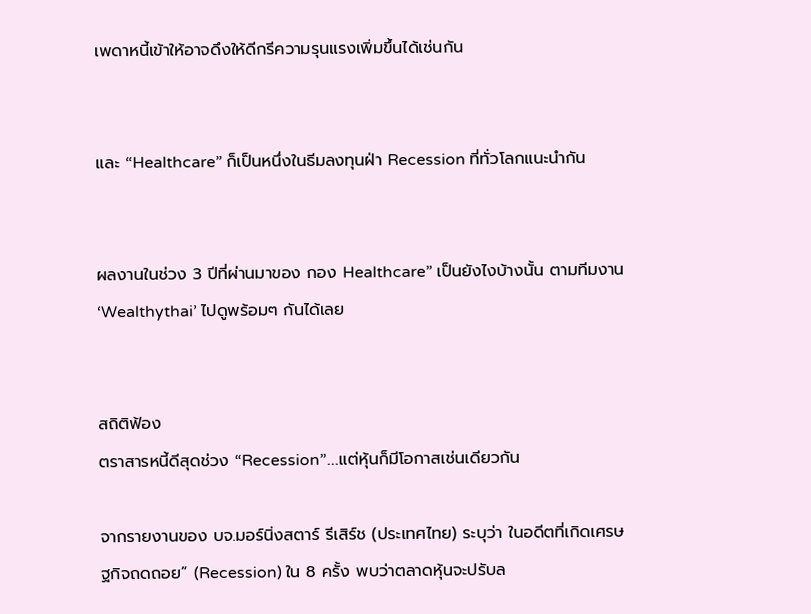เพดาหนี้เข้าให้อาจดึงให้ดีกรีความรุนแรงเพิ่มขึ้นได้เช่นกัน


และ “Healthcare” ก็เป็นหนึ่งในธีมลงทุนฝ่า Recession ที่ทั่วโลกแนะนำกัน


ผลงานในช่วง 3 ปีที่ผ่านมาของ กอง Healthcare” เป็นยังไงบ้างนั้น ตามทีมงาน ‘Wealthythai’ ไปดูพร้อมๆ กันได้เลย


สถิติฟ้อง
ตราสารหนี้ดีสุดช่วง “Recession”...แต่หุ้นก็มีโอกาสเช่นเดียวกัน

จากรายงานของ บจ.มอร์นิ่งสตาร์ รีเสิร์ช (ประเทศไทย) ระบุว่า ในอดีตที่เกิดเศรษฐกิจถดถอย” (Recession) ใน 8 ครั้ง พบว่าตลาดหุ้นจะปรับล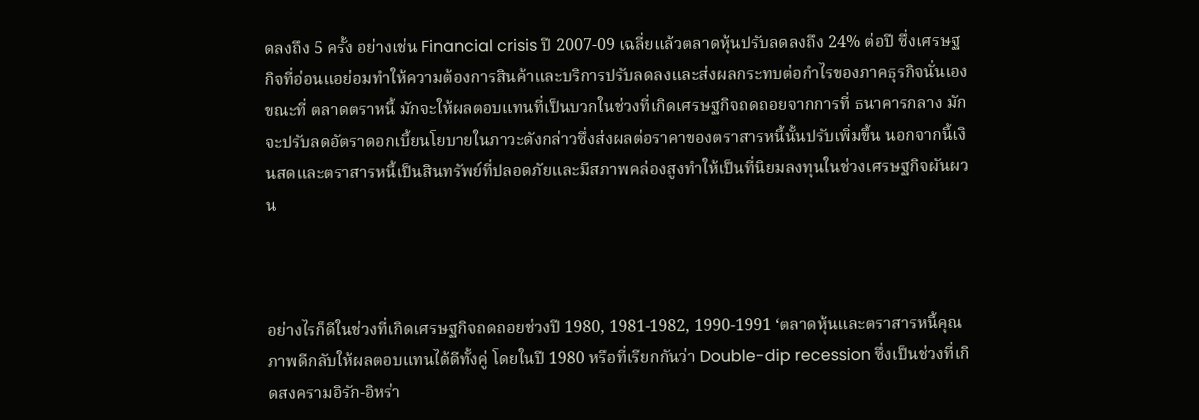ดลงถึง 5 ครั้ง อย่างเช่น Financial crisis ปี 2007-09 เฉลี่ยแล้วตลาดหุ้นปรับลดลงถึง 24% ต่อปี ซึ่งเศรษฐกิจที่อ่อนแอย่อมทำให้ความต้องการสินค้าและบริการปรับลดลงและส่งผลกระทบต่อกำไรของภาคธุรกิจนั่นเอง ขณะที่ ตลาดตราหนี้ มักจะให้ผลตอบแทนที่เป็นบวกในช่วงที่เกิดเศรษฐกิจถดถอยจากการที่ ธนาคารกลาง มักจะปรับลดอัตราดอกเบี้ยนโยบายในภาวะดังกล่าวซึ่งส่งผลต่อราคาของตราสารหนี้นั้นปรับเพิ่มขึ้น นอกจากนี้เงินสดและตราสารหนี้เป็นสินทรัพย์ที่ปลอดภัยและมีสภาพคล่องสูงทำให้เป็นที่นิยมลงทุนในช่วงเศรษฐกิจผันผวน



อย่างไรก็ดีในช่วงที่เกิดเศรษฐกิจถดถอยช่วงปี 1980, 1981-1982, 1990-1991 ‘ตลาดหุ้นและตราสารหนี้คุณภาพดีกลับให้ผลตอบแทนได้ดีทั้งคู่ โดยในปี 1980 หรือที่เรียกกันว่า Double-dip recession ซึ่งเป็นช่วงที่เกิดสงครามอิรัก-อิหร่า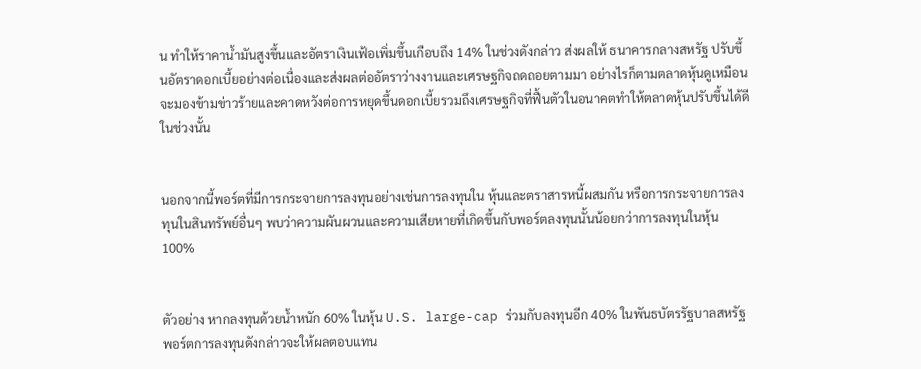น ทำให้ราคาน้ำมันสูงขึ้นและอัตราเงินเฟ้อเพิ่มขึ้นเกือบถึง 14% ในช่วงดังกล่าว ส่งผลให้ ธนาคารกลางสหรัฐ ปรับขึ้นอัตราดอกเบี้ยอย่างต่อเนื่องและส่งผลต่ออัตราว่างงานและเศรษฐกิจถดถอยตามมา อย่างไรก็ตามตลาดหุ้นดูเหมือนจะมองข้ามข่าวร้ายและคาดหวังต่อการหยุดขึ้นดอกเบี้ยรวมถึงเศรษฐกิจที่ฟื้นตัวในอนาคตทำให้ตลาดหุ้นปรับขึ้นได้ดีในช่วงนั้น


นอกจากนี้พอร์ตที่มีการกระจายการลงทุนอย่างเช่นการลงทุนใน หุ้นและตราสารหนี้ผสมกัน หรือการกระจายการลงทุนในสินทรัพย์อื่นๆ พบว่าความผันผวนและความเสียหายที่เกิดขึ้นกับพอร์ตลงทุนนั้นน้อยกว่าการลงทุนในหุ้น 100%


ตัวอย่าง หากลงทุนด้วยน้ำหนัก 60% ในหุ้น U.S. large-cap ร่วมกับลงทุนอีก 40% ในพันธบัตรรัฐบาลสหรัฐ พอร์ตการลงทุนดังกล่าวจะให้ผลตอบแทน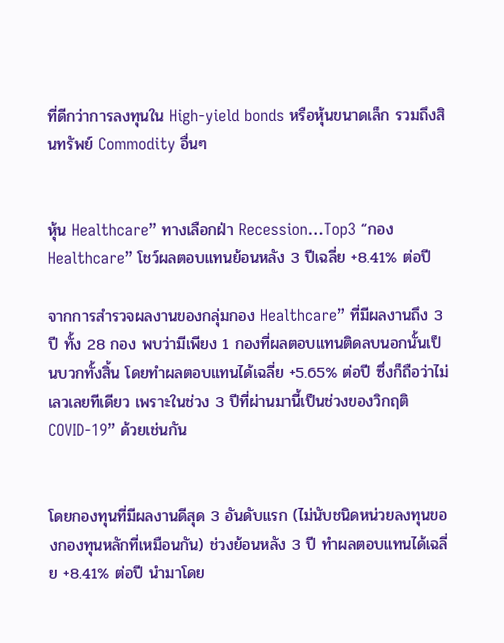ที่ดีกว่าการลงทุนใน High-yield bonds หรือหุ้นขนาดเล็ก รวมถึงสินทรัพย์ Commodity อื่นๆ


หุ้น Healthcare” ทางเลือกฝ่า Recession…Top3 “กอง Healthcare” โชว์ผลตอบแทนย้อนหลัง 3 ปีเฉลี่ย +8.41% ต่อปี

จากการสำรวจผลงานของกลุ่มกอง Healthcare” ที่มีผลงานถึง 3 ปี ทั้ง 28 กอง พบว่ามีเพียง 1 กองที่ผลตอบแทนติดลบนอกนั้นเป็นบวกทั้งสิ้น โดยทำผลตอบแทนได้เฉลี่ย +5.65% ต่อปี ซึ่งก็ถือว่าไม่เลวเลยทีเดียว เพราะในช่วง 3 ปีที่ผ่านมานี้เป็นช่วงของวิกฤติ COVID-19” ด้วยเช่นกัน


โดยกองทุนที่มีผลงานดีสุด 3 อันดับแรก (ไม่นับชนิดหน่วยลงทุนของกองทุนหลักที่เหมือนกัน) ช่วงย้อนหลัง 3 ปี ทำผลตอบแทนได้เฉลี่ย +8.41% ต่อปี นำมาโดย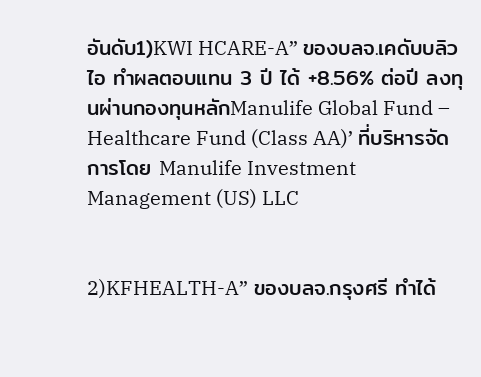อันดับ1)KWI HCARE-A” ของบลจ.เคดับบลิวไอ ทำผลตอบแทน 3 ปี ได้ +8.56% ต่อปี ลงทุนผ่านกองทุนหลักManulife Global Fund – Healthcare Fund (Class AA)’ ที่บริหารจัดการโดย Manulife Investment Management (US) LLC


2)KFHEALTH-A” ของบลจ.กรุงศรี ทำได้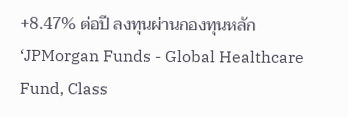+8.47% ต่อปี ลงทุนผ่านกองทุนหลัก ‘JPMorgan Funds - Global Healthcare Fund, Class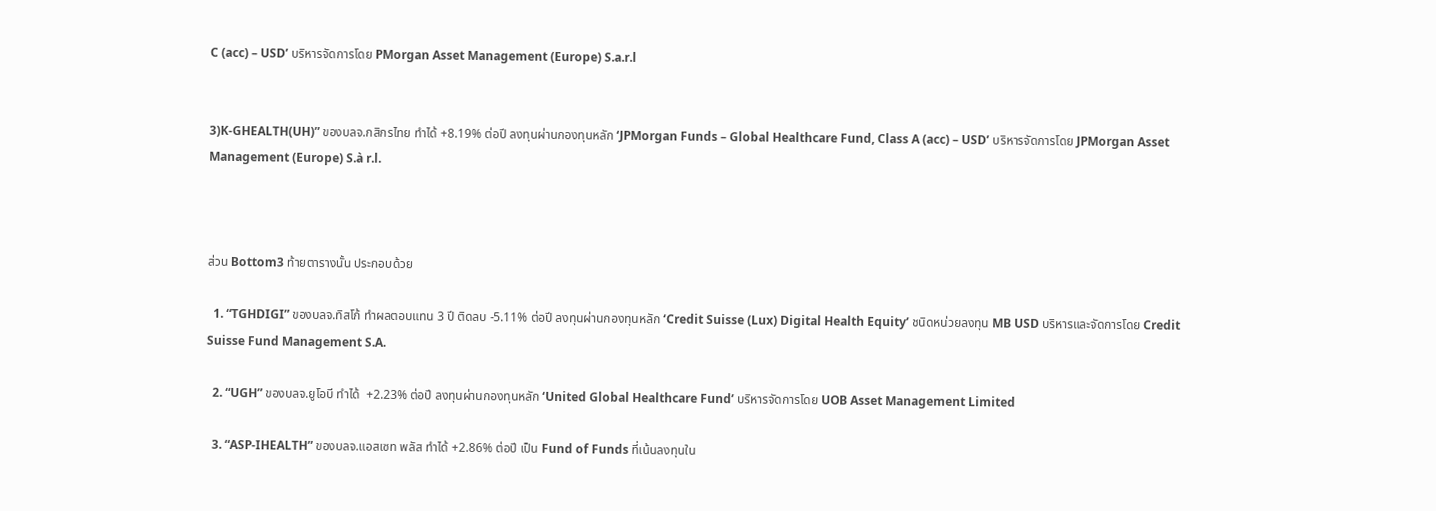C (acc) – USD’ บริหารจัดการโดย PMorgan Asset Management (Europe) S.a.r.l


3)K-GHEALTH(UH)” ของบลจ.กสิกรไทย ทำได้ +8.19% ต่อปี ลงทุนผ่านกองทุนหลัก ‘JPMorgan Funds – Global Healthcare Fund, Class A (acc) – USD’ บริหารจัดการโดย JPMorgan Asset Management (Europe) S.à r.l.



ส่วน Bottom3 ท้ายตารางนั้น ประกอบด้วย

  1. “TGHDIGI” ของบลจ.ทิสโก้ ทำผลตอบแทน 3 ปี ติดลบ -5.11% ต่อปี ลงทุนผ่านกองทุนหลัก ‘Credit Suisse (Lux) Digital Health Equity’ ชนิดหน่วยลงทุน MB USD บริหารและจัดการโดย Credit Suisse Fund Management S.A.

  2. “UGH” ของบลจ.ยูโอบี ทำได้  +2.23% ต่อปี ลงทุนผ่านกองทุนหลัก ‘United Global Healthcare Fund’ บริหารจัดการโดย UOB Asset Management Limited

  3. “ASP-IHEALTH” ของบลจ.แอสเซท พลัส ทำได้ +2.86% ต่อปี เป็น Fund of Funds ที่เน้นลงทุนใน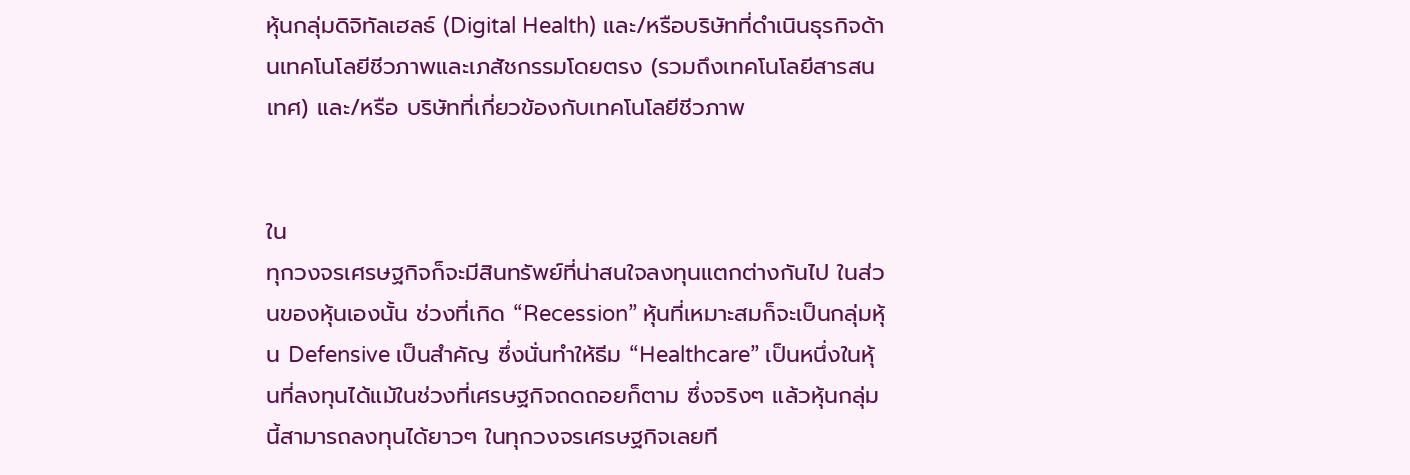หุ้นกลุ่มดิจิทัลเฮลธ์ (Digital Health) และ/หรือบริษัทที่ดำเนินธุรกิจด้านเทคโนโลยีชีวภาพและเภสัชกรรมโดยตรง (รวมถึงเทคโนโลยีสารสนเทศ) และ/หรือ บริษัทที่เกี่ยวข้องกับเทคโนโลยีชีวภาพ


ใน
ทุกวงจรเศรษฐกิจก็จะมีสินทรัพย์ที่น่าสนใจลงทุนแตกต่างกันไป ในส่วนของหุ้นเองนั้น ช่วงที่เกิด “Recession” หุ้นที่เหมาะสมก็จะเป็นกลุ่มหุ้น Defensive เป็นสำคัญ ซึ่งนั่นทำให้ธีม “Healthcare” เป็นหนึ่งในหุ้นที่ลงทุนได้แม้ในช่วงที่เศรษฐกิจถดถอยก็ตาม ซึ่งจริงๆ แล้วหุ้นกลุ่มนี้สามารถลงทุนได้ยาวๆ ในทุกวงจรเศรษฐกิจเลยที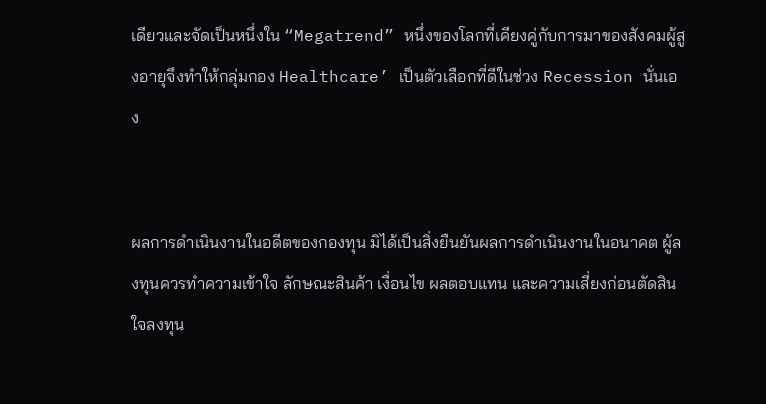เดียวและจัดเป็นหนึ่งใน “Megatrend” หนึ่งของโลกที่เคียงคู่กับการมาของสังคมผู้สูงอายุจึงทำให้กลุ่มกอง Healthcare’ เป็นตัวเลือกที่ดีในช่วง Recession นั่นเอง


ผลการดำเนินงานในอดีตของกองทุน มิได้เป็นสิ่งยืนยันผลการดำเนินงานในอนาคต ผู้ลงทุนควรทำความเข้าใจ ลักษณะสินค้า เงื่อนไข ผลตอบแทน และความเสี่ยงก่อนตัดสินใจลงทุน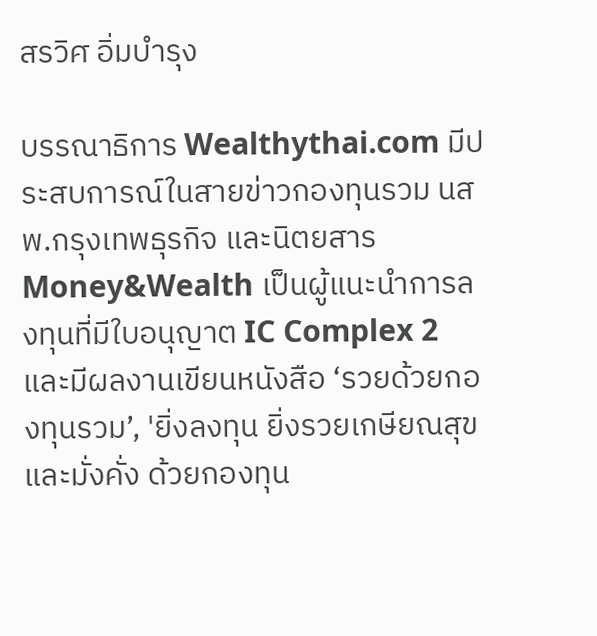สรวิศ อิ่มบำรุง

บรรณาธิการ Wealthythai.com มีประสบการณ์ในสายข่าวกองทุนรวม นสพ.กรุงเทพธุรกิจ และนิตยสาร Money&Wealth เป็นผู้แนะนำการลงทุนที่มีใบอนุญาต IC Complex 2 และมีผลงานเขียนหนังสือ ‘รวยด้วยกองทุนรวม’, 'ยิ่งลงทุน ยิ่งรวยเกษียณสุขและมั่งคั่ง ด้วยกองทุน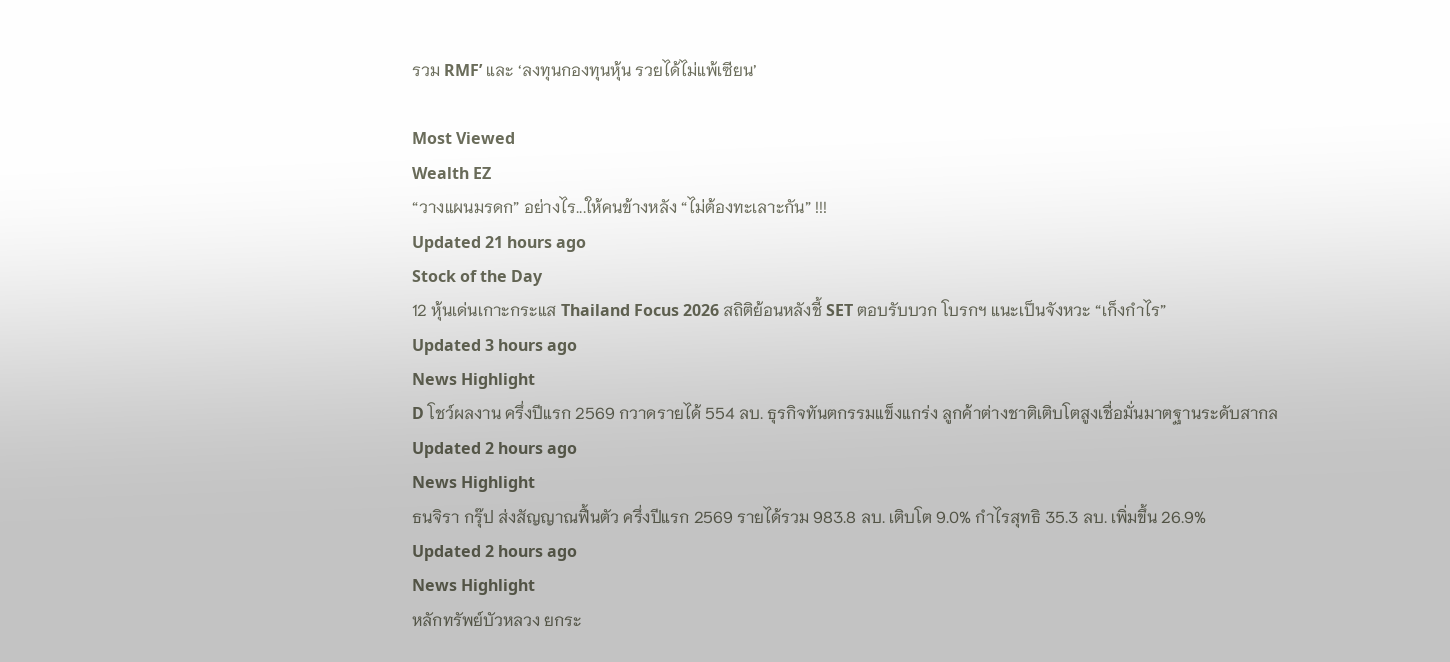รวม RMF’ และ ‘ลงทุนกองทุนหุ้น รวยได้ไม่แพ้เซียน’

Most Viewed
Wealth EZ
“วางแผนมรดก” อย่างไร...ให้คนข้างหลัง “ไม่ต้องทะเลาะกัน” !!!
Updated 21 hours ago
Stock of the Day
12 หุ้นเด่นเกาะกระแส Thailand Focus 2026 สถิติย้อนหลังชี้ SET ตอบรับบวก โบรกฯ แนะเป็นจังหวะ “เก็งกำไร”
Updated 3 hours ago
News Highlight
D โชว์ผลงาน ครึ่งปีแรก 2569 กวาดรายได้ 554 ลบ. ธุรกิจทันตกรรมแข็งแกร่ง ลูกค้าต่างชาติเติบโตสูงเชื่อมั่นมาตฐานระดับสากล
Updated 2 hours ago
News Highlight
ธนจิรา กรุ๊ป ส่งสัญญาณฟื้นตัว ครึ่งปีแรก 2569 รายได้รวม 983.8 ลบ. เติบโต 9.0% กำไรสุทธิ 35.3 ลบ. เพิ่มขึ้น 26.9%
Updated 2 hours ago
News Highlight
หลักทรัพย์บัวหลวง ยกระ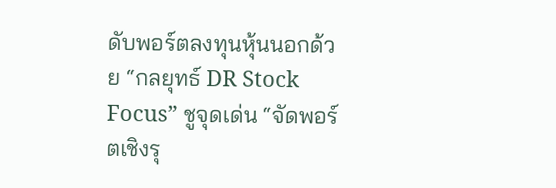ดับพอร์ตลงทุนหุ้นนอกด้วย “กลยุทธ์ DR Stock Focus” ชูจุดเด่น “จัดพอร์ตเชิงรุ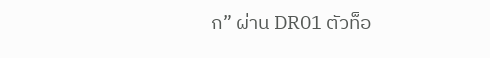ก” ผ่าน DR01 ตัวท็อ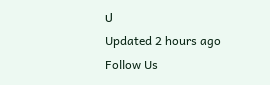ป
Updated 2 hours ago
Follow Us